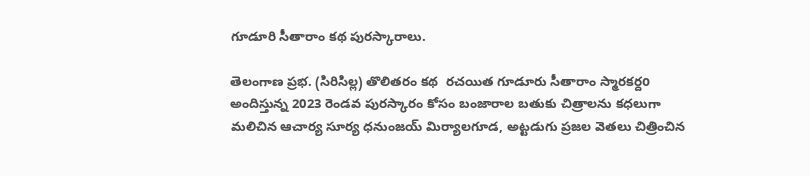గూడూరి సీతారాం కథ పురస్కారాలు.

తెలంగాణ ప్రభ. (సిరిసిల్ల) తొలితరం కథ  రచయిత గూడూరు సీతారాం స్మారకర్దo అందిస్తున్న 2023 రెండవ పురస్కారం కోసం బంజారాల బతుకు చిత్రాలను కధలుగా మలిచిన ఆచార్య సూర్య ధనుంజయ్ మిర్యాలగూడ, అట్టడుగు ప్రజల వెతలు చిత్రించిన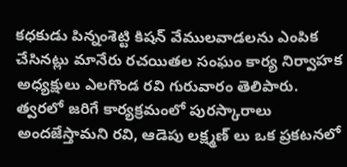కధకుడు పిన్నంశెట్టి కిషన్ వేములవాడలను ఎంపిక చేసినట్లు మానేరు రచయితల సంఘం కార్య నిర్వాహక అధ్యక్షులు ఎలగొండ రవి గురువారం తెలిపారు. త్వరలో జరిగే కార్యక్రమంలో పురస్కారాలు అందజేస్తామని రవి, ఆడెపు లక్ష్మణ్ లు ఒక ప్రకటనలో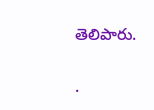తెలిపారు.


.